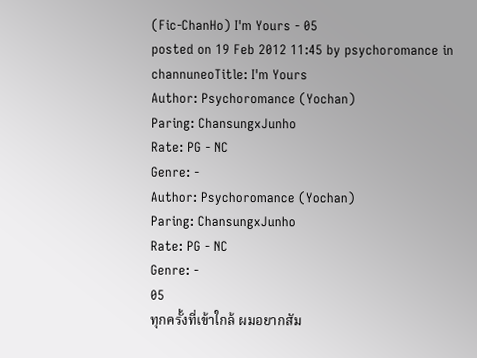(Fic-ChanHo) I'm Yours - 05
posted on 19 Feb 2012 11:45 by psychoromance in channuneoTitle: I'm Yours
Author: Psychoromance (Yochan)
Paring: ChansungxJunho
Rate: PG - NC
Genre: -
Author: Psychoromance (Yochan)
Paring: ChansungxJunho
Rate: PG - NC
Genre: -
05
ทุกครั้งที่เข้าใกล้ ผมอยากสัม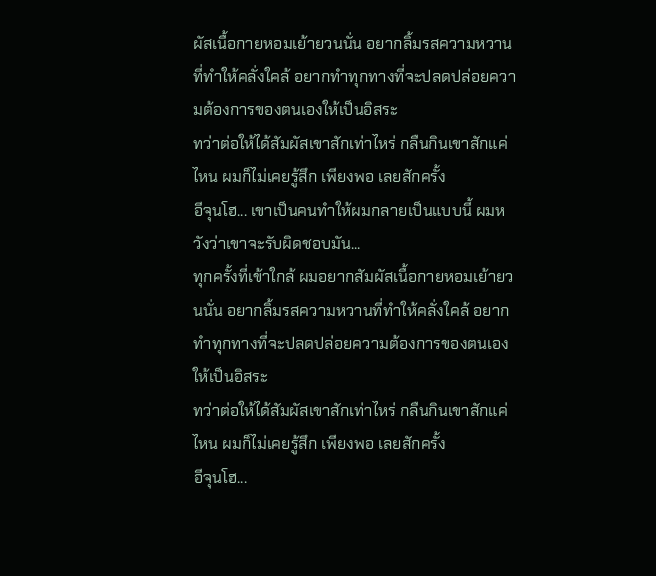ผัสเนื้อกายหอมเย้ายวนนั่น อยากลิ้มรสความหวานที่ทำให้คลั่งใคล้ อยากทำทุกทางที่จะปลดปล่อยความต้องการของตนเองให้เป็นอิสระ
ทว่าต่อให้ได้สัมผัสเขาสักเท่าไหร่ กลืนกินเขาสักแค่ไหน ผมก็ไม่เคยรู้สึก เพียงพอ เลยสักครั้ง
อีจุนโฮ... เขาเป็นคนทำให้ผมกลายเป็นแบบนี้ ผมหวังว่าเขาจะรับผิดชอบมัน...
ทุกครั้งที่เข้าใกล้ ผมอยากสัมผัสเนื้อกายหอมเย้ายวนนั่น อยากลิ้มรสความหวานที่ทำให้คลั่งใคล้ อยากทำทุกทางที่จะปลดปล่อยความต้องการของตนเองให้เป็นอิสระ
ทว่าต่อให้ได้สัมผัสเขาสักเท่าไหร่ กลืนกินเขาสักแค่ไหน ผมก็ไม่เคยรู้สึก เพียงพอ เลยสักครั้ง
อีจุนโฮ...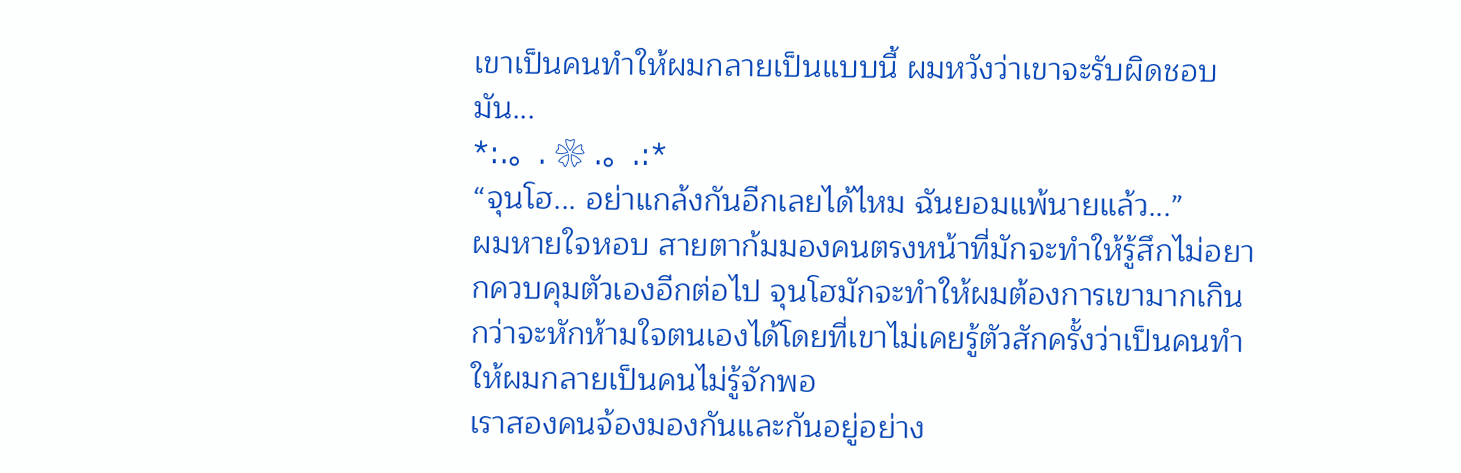เขาเป็นคนทำให้ผมกลายเป็นแบบนี้ ผมหวังว่าเขาจะรับผิดชอบมัน...
*:.。. ❀ .。.:*
“จุนโฮ... อย่าแกล้งกันอีกเลยได้ไหม ฉันยอมแพ้นายแล้ว...”
ผมหายใจหอบ สายตาก้มมองคนตรงหน้าที่มักจะทำให้รู้สึกไม่อยากควบคุมตัวเองอีกต่อไป จุนโฮมักจะทำให้ผมต้องการเขามากเกินกว่าจะหักห้ามใจตนเองได้โดยที่เขาไม่เคยรู้ตัวสักครั้งว่าเป็นคนทำให้ผมกลายเป็นคนไม่รู้จักพอ
เราสองคนจ้องมองกันและกันอยู่อย่าง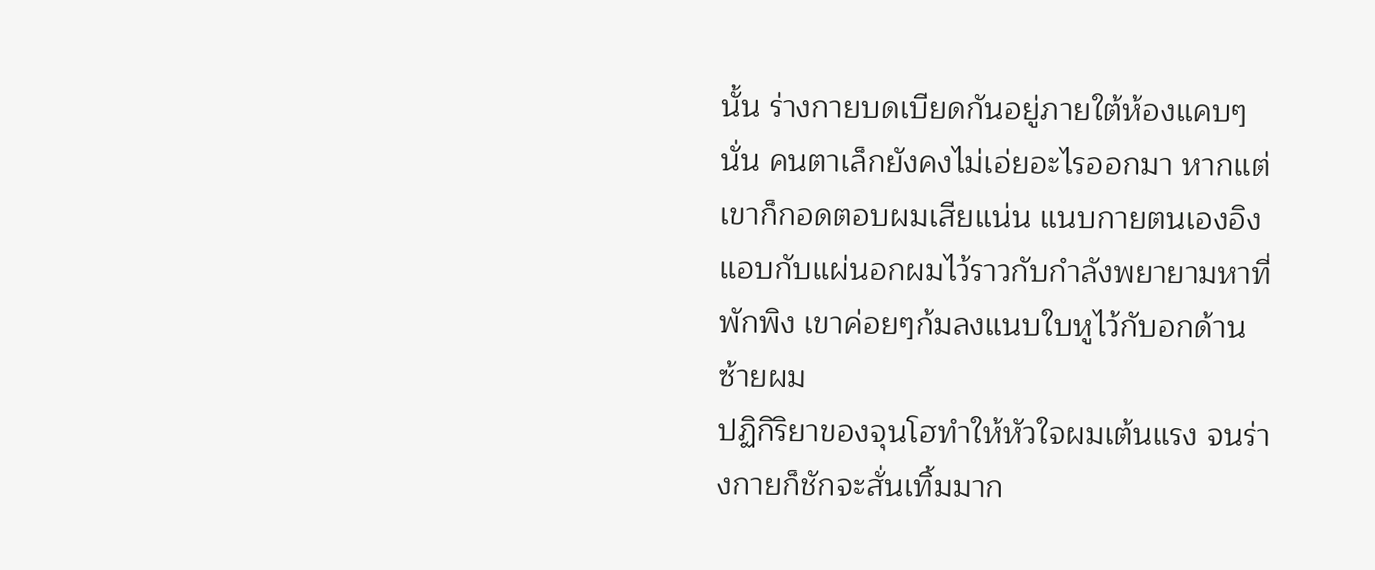นั้น ร่างกายบดเบียดกันอยู่ภายใต้ห้องแคบๆนั่น คนตาเล็กยังคงไม่เอ่ยอะไรออกมา หากแต่เขาก็กอดตอบผมเสียแน่น แนบกายตนเองอิงแอบกับแผ่นอกผมไว้ราวกับกำลังพยายามหาที่พักพิง เขาค่อยๆก้มลงแนบใบหูไว้กับอกด้านซ้ายผม
ปฏิกิริยาของจุนโฮทำให้หัวใจผมเต้นแรง จนร่างกายก็ชักจะสั่นเทิ้มมาก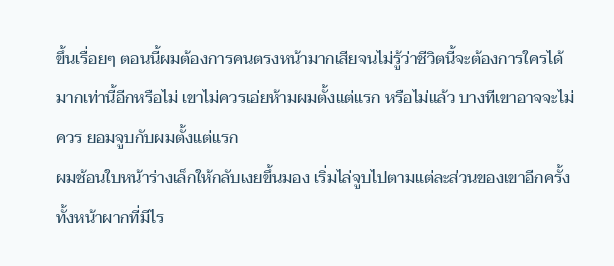ขึ้นเรื่อยๆ ตอนนี้ผมต้องการคนตรงหน้ามากเสียจนไม่รู้ว่าชีวิตนี้จะต้องการใครได้มากเท่านี้อีกหรือไม่ เขาไม่ควรเอ่ยห้ามผมตั้งแต่แรก หรือไม่แล้ว บางทีเขาอาจจะไม่ควร ยอมจูบกับผมตั้งแต่แรก
ผมช้อนใบหน้าร่างเล็กให้กลับเงยขึ้นมอง เริ่มไล่จูบไปตามแต่ละส่วนของเขาอีกครั้ง ทั้งหน้าผากที่มีไร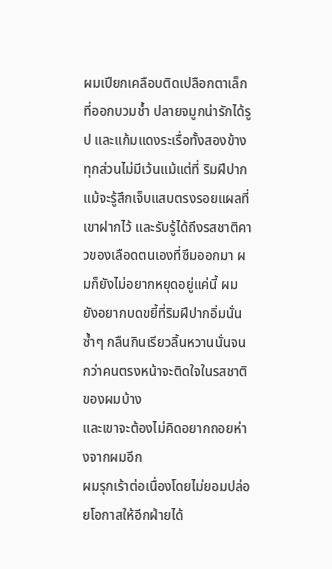ผมเปียกเคลือบติดเปลือกตาเล็กที่ออกบวมช้ำ ปลายจมูกน่ารักได้รูป และแก้มแดงระเรื่อทั้งสองข้าง ทุกส่วนไม่มีเว้นแม้แต่ที่ ริมฝีปาก
แม้จะรู้สึกเจ็บแสบตรงรอยแผลที่เขาฝากไว้ และรับรู้ได้ถึงรสชาติคาวของเลือดตนเองที่ซึมออกมา ผมก็ยังไม่อยากหยุดอยู่แค่นี้ ผมยังอยากบดขยี้ที่ริมฝีปากอิ่มนั่นซ้ำๆ กลืนกินเรียวลิ้นหวานนั่นจนกว่าคนตรงหน้าจะติดใจในรสชาติของผมบ้าง
และเขาจะต้องไม่คิดอยากถอยห่างจากผมอีก
ผมรุกเร้าต่อเนื่องโดยไม่ยอมปล่อยโอกาสให้อีกฝ่ายได้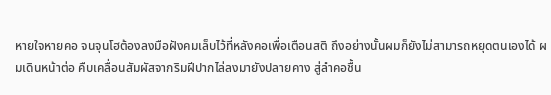หายใจหายคอ จนจุนโฮต้องลงมือฝังคมเล็บไว้ที่หลังคอเพื่อเตือนสติ ถึงอย่างนั้นผมก็ยังไม่สามารถหยุดตนเองได้ ผมเดินหน้าต่อ คืบเคลื่อนสัมผัสจากริมฝีปากไล่ลงมายังปลายคาง สู่ลำคอชื้น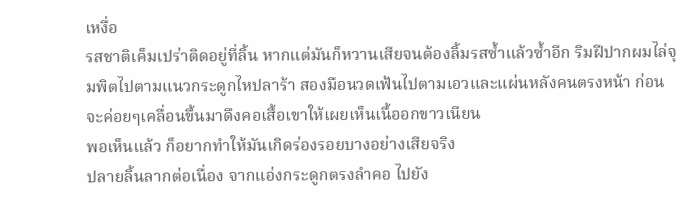เหงื่อ
รสชาติเค็มเปร่าติดอยู่ที่ลิ้น หากแต่มันก็หวานเสียจนต้องลิ้มรสซ้ำแล้วซ้ำอีก ริมฝีปากผมไล่จุมพิตไปตามแนวกระดูกไหปลาร้า สองมือนวดเฟ้นไปตามเอวและแผ่นหลังคนตรงหน้า ก่อนจะค่อยๆเคลื่อนขึ้นมาดึงคอเสื้อเขาให้เผยเห็นเนื้ออกขาวเนียน
พอเห็นแล้ว ก็อยากทำให้มันเกิดร่องรอยบางอย่างเสียจริง
ปลายลิ้นลากต่อเนื่อง จากแอ่งกระดูกตรงลำคอ ไปยัง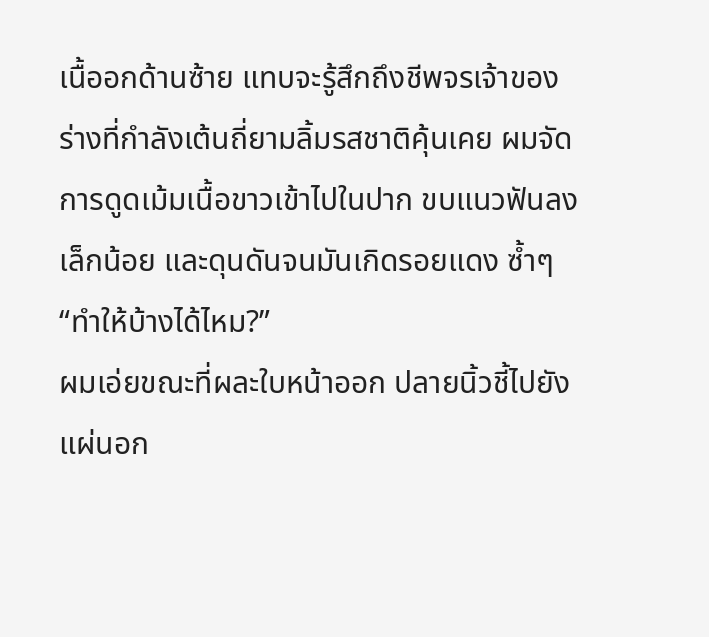เนื้ออกด้านซ้าย แทบจะรู้สึกถึงชีพจรเจ้าของร่างที่กำลังเต้นถี่ยามลิ้มรสชาติคุ้นเคย ผมจัดการดูดเม้มเนื้อขาวเข้าไปในปาก ขบแนวฟันลงเล็กน้อย และดุนดันจนมันเกิดรอยแดง ซ้ำๆ
“ทำให้บ้างได้ไหม?”
ผมเอ่ยขณะที่ผละใบหน้าออก ปลายนิ้วชี้ไปยังแผ่นอก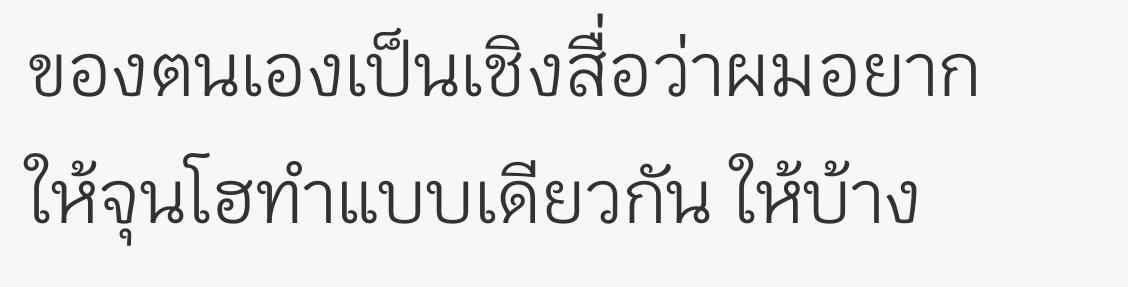ของตนเองเป็นเชิงสื่อว่าผมอยากให้จุนโฮทำแบบเดียวกัน ให้บ้าง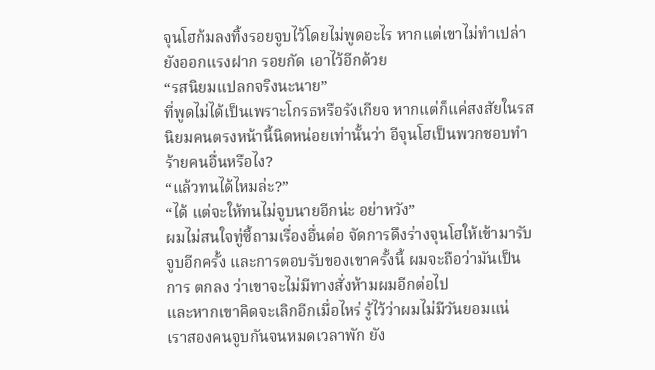จุนโฮก้มลงทิ้งรอยจูบไว้โดยไม่พูดอะไร หากแต่เขาไม่ทำเปล่า ยังออกแรงฝาก รอยกัด เอาไว้อีกด้วย
“รสนิยมแปลกจริงนะนาย”
ที่พูดไม่ได้เป็นเพราะโกรธหรือรังเกียจ หากแต่ก็แค่สงสัยในรสนิยมคนตรงหน้านี้นิดหน่อยเท่านั้นว่า อีจุนโฮเป็นพวกชอบทำร้ายคนอื่นหรือไง?
“แล้วทนได้ไหมล่ะ?”
“ได้ แต่จะให้ทนไม่จูบนายอีกน่ะ อย่าหวัง”
ผมไม่สนใจทู่ซี้ถามเรื่องอื่นต่อ จัดการดึงร่างจุนโฮให้เข้ามารับจูบอีกครั้ง และการตอบรับของเขาครั้งนี้ ผมจะถือว่ามันเป็นการ ตกลง ว่าเขาจะไม่มีทางสั่งห้ามผมอีกต่อไป
และหากเขาคิดจะเลิกอีกเมื่อไหร่ รู้ไว้ว่าผมไม่มีวันยอมแน่
เราสองคนจูบกันจนหมดเวลาพัก ยัง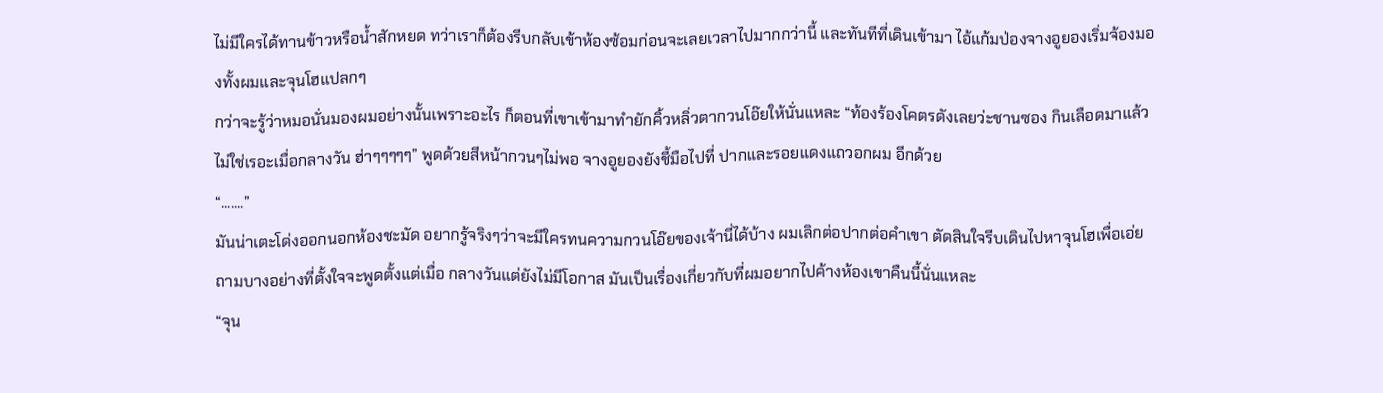ไม่มีใครได้ทานข้าวหรือน้ำสักหยด ทว่าเราก็ต้องรีบกลับเข้าห้องซ้อมก่อนจะเลยเวลาไปมากกว่านี้ และทันทีที่เดินเข้ามา ไอ้แก้มป่องจางอูยองเริ่มจ้องมองทั้งผมและจุนโฮแปลกๆ
กว่าจะรู้ว่าหมอนั่นมองผมอย่างนั้นเพราะอะไร ก็ตอนที่เขาเข้ามาทำยักคิ้วหลิ่วตากวนโอ๊ยให้นั่นแหละ “ท้องร้องโคตรดังเลยว่ะชานซอง กินเลือดมาแล้วไม่ใช่เรอะเมื่อกลางวัน ฮ่าๆๆๆๆๆ” พูดด้วยสีหน้ากวนๆไม่พอ จางอูยองยังชี้มือไปที่ ปากและรอยแดงแถวอกผม อีกด้วย
“.......”
มันน่าเตะโด่งออกนอกห้องชะมัด อยากรู้จริงๆว่าจะมีใครทนความกวนโอ๊ยของเจ้านี่ได้บ้าง ผมเลิกต่อปากต่อคำเขา ตัดสินใจรีบเดินไปหาจุนโฮเพื่อเอ่ยถามบางอย่างที่ตั้งใจจะพูดตั้งแต่เมื่อ กลางวันแต่ยังไม่มีโอกาส มันเป็นเรื่องเกี่ยวกับที่ผมอยากไปค้างห้องเขาคืนนี้นั่นแหละ
“จุน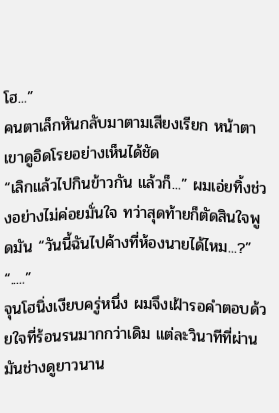โฮ...”
คนตาเล็กหันกลับมาตามเสียงเรียก หน้าตาเขาดูอิดโรยอย่างเห็นได้ชัด
“เลิกแล้วไปกินข้าวกัน แล้วก็...” ผมเอ่ยทิ้งช่วงอย่างไม่ค่อยมั่นใจ ทว่าสุดท้ายก็ตัดสินใจพูดมัน “วันนี้ฉันไปค้างที่ห้องนายได้ไหม...?”
“.....”
จุนโฮนิ่งเงียบครู่หนึ่ง ผมจึงเฝ้ารอคำตอบด้วยใจที่ร้อนรนมากกว่าเดิม แต่ละวินาทีที่ผ่านมันช่างดูยาวนาน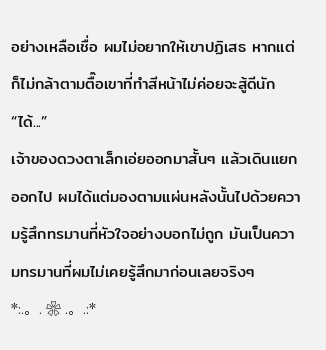อย่างเหลือเชื่อ ผมไม่อยากให้เขาปฏิเสธ หากแต่ก็ไม่กล้าตามตื๊อเขาที่ทำสีหน้าไม่ค่อยจะสู้ดีนัก
“ได้...”
เจ้าของดวงตาเล็กเอ่ยออกมาสั้นๆ แล้วเดินแยกออกไป ผมได้แต่มองตามแผ่นหลังนั้นไปด้วยความรู้สึกทรมานที่หัวใจอย่างบอกไม่ถูก มันเป็นความทรมานที่ผมไม่เคยรู้สึกมาก่อนเลยจริงๆ
*:.。. ❀ .。.:*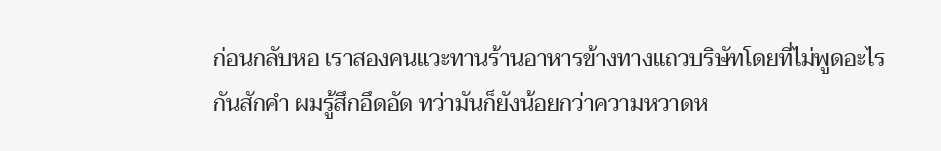ก่อนกลับหอ เราสองคนแวะทานร้านอาหารข้างทางแถวบริษัทโดยที่ไม่พูดอะไรกันสักคำ ผมรู้สึกอึดอัด ทว่ามันก็ยังน้อยกว่าความหวาดห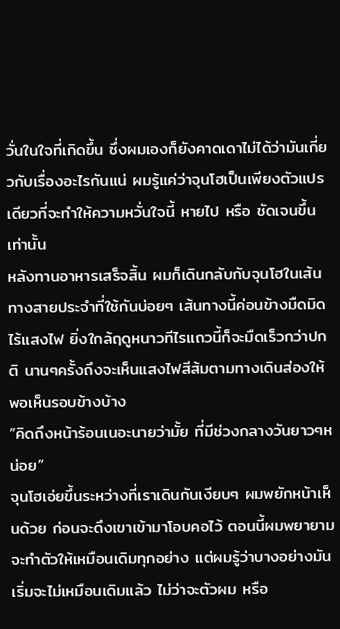วั่นในใจที่เกิดขึ้น ซึ่งผมเองก็ยังคาดเดาไม่ได้ว่ามันเกี่ยวกับเรื่องอะไรกันแน่ ผมรู้แค่ว่าจุนโฮเป็นเพียงตัวแปรเดียวที่จะทำให้ความหวั่นใจนี้ หายไป หรือ ชัดเจนขึ้น เท่านั้น
หลังทานอาหารเสร็จสิ้น ผมก็เดินกลับกับจุนโฮในเส้นทางสายประจำที่ใช้กันบ่อยๆ เส้นทางนี้ค่อนข้างมืดมิดไร้แสงไฟ ยิ่งใกล้ฤดูหนาวทีไรแถวนี้ก็จะมืดเร็วกว่าปกติ นานๆครั้งถึงจะเห็นแสงไฟสีส้มตามทางเดินส่องให้พอเห็นรอบข้างบ้าง
“คิดถึงหน้าร้อนเนอะนายว่ามั้ย ที่มีช่วงกลางวันยาวๆหน่อย”
จุนโฮเอ่ยขึ้นระหว่างที่เราเดินกันเงียบๆ ผมพยักหน้าเห็นด้วย ก่อนจะดึงเขาเข้ามาโอบคอไว้ ตอนนี้ผมพยายามจะทำตัวให้เหมือนเดิมทุกอย่าง แต่ผมรู้ว่าบางอย่างมันเริ่มจะไม่เหมือนเดิมแล้ว ไม่ว่าจะตัวผม หรือ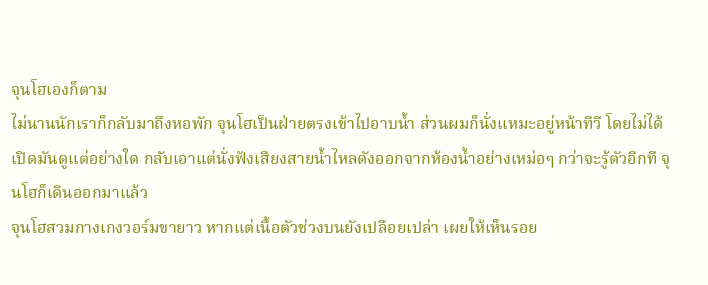จุนโฮเองก็ตาม
ไม่นานนักเราก็กลับมาถึงหอพัก จุนโฮเป็นฝ่ายตรงเข้าไปอาบน้ำ ส่วนผมก็นั่งแหมะอยู่หน้าทีวี โดยไม่ได้เปิดมันดูแต่อย่างใด กลับเอาแต่นั่งฟังเสียงสายน้ำไหลดังออกจากห้องน้ำอย่างเหม่อๆ กว่าจะรู้ตัวอีกที จุนโฮก็เดินออกมาแล้ว
จุนโฮสวมกางเกงวอร์มขายาว หากแต่เนื้อตัวช่วงบนยังเปลือยเปล่า เผยให้เห็นรอย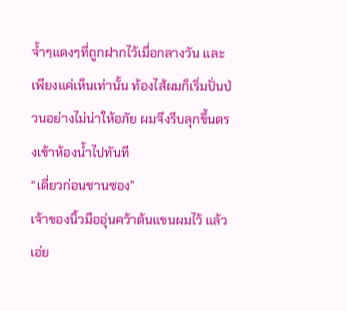จ้ำๆแดงๆที่ถูกฝากไว้เมื่อกลางวัน และเพียงแค่เห็นเท่านั้น ท้องไส้ผมก็เริ่มปั่นป่วนอย่างไม่น่าให้อภัย ผมจึงรีบลุกขึ้นตรงเข้าห้องน้ำไปทันที
“เดี่ยวก่อนชานซอง”
เจ้าของนิ้วมืออุ่นคว้าต้นแขนผมไว้ แล้วเอ่ย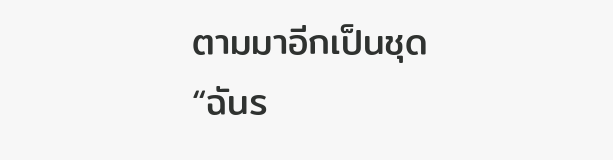ตามมาอีกเป็นชุด
“ฉันร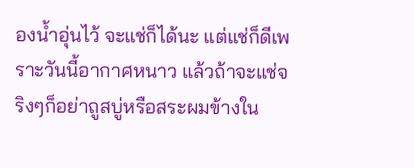องน้ำอุ่นไว้ จะแช่ก็ได้นะ แต่แช่ก็ดีเพราะวันนี้อากาศหนาว แล้วถ้าจะแช่จริงๆก็อย่าถูสบู่หรือสระผมข้างใน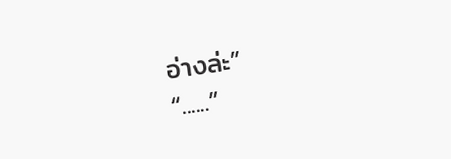อ่างล่ะ”
“......”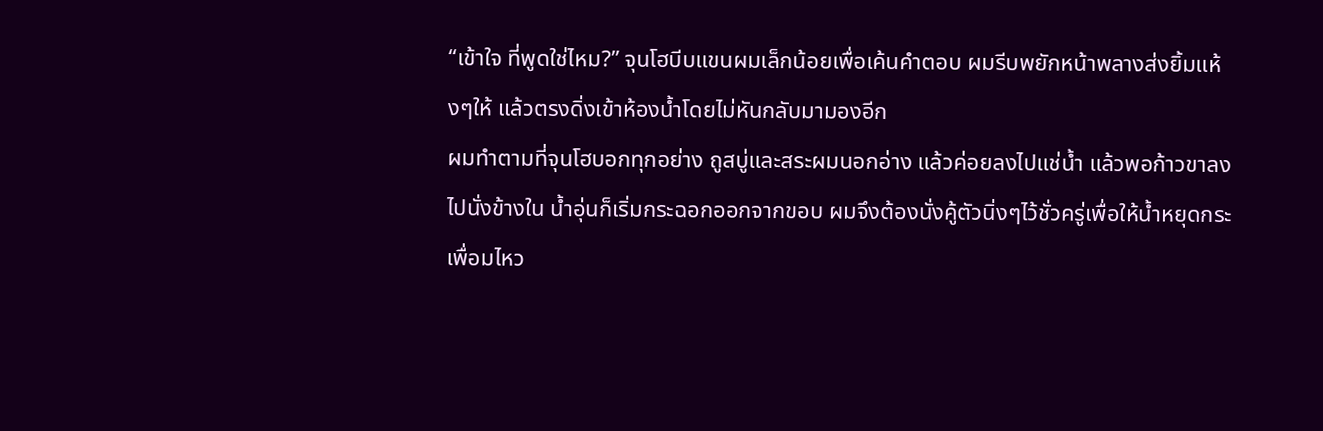“เข้าใจ ที่พูดใช่ไหม?” จุนโฮบีบแขนผมเล็กน้อยเพื่อเค้นคำตอบ ผมรีบพยักหน้าพลางส่งยิ้มแห้งๆให้ แล้วตรงดิ่งเข้าห้องน้ำโดยไม่หันกลับมามองอีก
ผมทำตามที่จุนโฮบอกทุกอย่าง ถูสบู่และสระผมนอกอ่าง แล้วค่อยลงไปแช่น้ำ แล้วพอก้าวขาลงไปนั่งข้างใน น้ำอุ่นก็เริ่มกระฉอกออกจากขอบ ผมจึงต้องนั่งคู้ตัวนิ่งๆไว้ชั่วครู่เพื่อให้น้ำหยุดกระเพื่อมไหว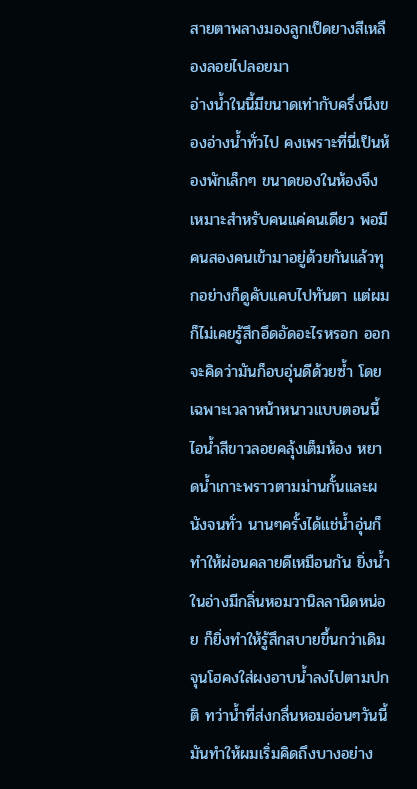สายตาพลางมองลูกเป็ดยางสีเหลืองลอยไปลอยมา
อ่างน้ำในนี้มีขนาดเท่ากับครึ่งนึงของอ่างน้ำทั่วไป คงเพราะที่นี่เป็นห้องพักเล็กๆ ขนาดของในห้องจึงเหมาะสำหรับคนแค่คนเดียว พอมีคนสองคนเข้ามาอยู่ด้วยกันแล้วทุกอย่างก็ดูคับแคบไปทันตา แต่ผมก็ไม่เคยรู้สึกอึดอัดอะไรหรอก ออกจะคิดว่ามันก็อบอุ่นดีด้วยซ้ำ โดยเฉพาะเวลาหน้าหนาวแบบตอนนี้
ไอน้ำสีขาวลอยคลุ้งเต็มห้อง หยาดน้ำเกาะพราวตามม่านกั้นและผนังจนทั่ว นานๆครั้งได้แช่น้ำอุ่นก็ทำให้ผ่อนคลายดีเหมือนกัน ยิ่งน้ำในอ่างมีกลิ่นหอมวานิลลานิดหน่อย ก็ยิ่งทำให้รู้สึกสบายขึ้นกว่าเดิม จุนโฮคงใส่ผงอาบน้ำลงไปตามปกติ ทว่าน้ำที่ส่งกลื่นหอมอ่อนๆวันนี้ มันทำให้ผมเริ่มคิดถึงบางอย่าง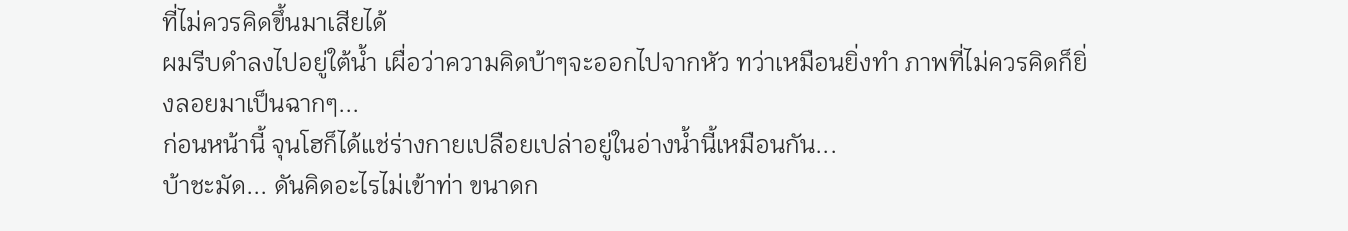ที่ไม่ควรคิดขึ้นมาเสียได้
ผมรีบดำลงไปอยู่ใต้น้ำ เผื่อว่าความคิดบ้าๆจะออกไปจากหัว ทว่าเหมือนยิ่งทำ ภาพที่ไม่ควรคิดก็ยิ่งลอยมาเป็นฉากๆ...
ก่อนหน้านี้ จุนโฮก็ได้แช่ร่างกายเปลือยเปล่าอยู่ในอ่างน้ำนี้เหมือนกัน...
บ้าชะมัด... ดันคิดอะไรไม่เข้าท่า ขนาดก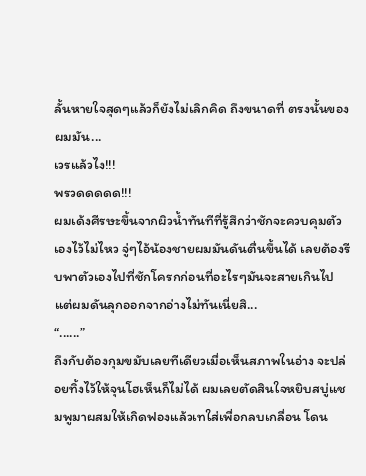ลั้นหายใจสุดๆแล้วก็ยังไม่เลิกคิด ถึงขนาดที่ ตรงนั้นของผมมัน...
เวรแล้วไง!!!
พรวดดดดด!!!
ผมเด้งศีรษะขึ้นจากผิวน้ำทันทีที่รู้สึกว่าชักจะควบคุมตัวเองไว้ไม่ไหว จู่ๆไอ้น้องชายผมมันดันตื่นขึ้นได้ เลยต้องรีบพาตัวเองไปที่ชักโครกก่อนที่อะไรๆมันจะสายเกินไป แต่ผมดันลุกออกจากอ่างไม่ทันเนี่ยสิ...
“......”
ถึงกับต้องกุมขมับเลยทีเดียวเมื่อเห็นสภาพในอ่าง จะปล่อยทิ้งไว้ให้จุนโฮเห็นก็ไม่ได้ ผมเลยตัดสินใจหยิบสบู่แชมพูมาผสมให้เกิดฟองแล้วเทใส่เพื่อกลบเกลื่อน โดน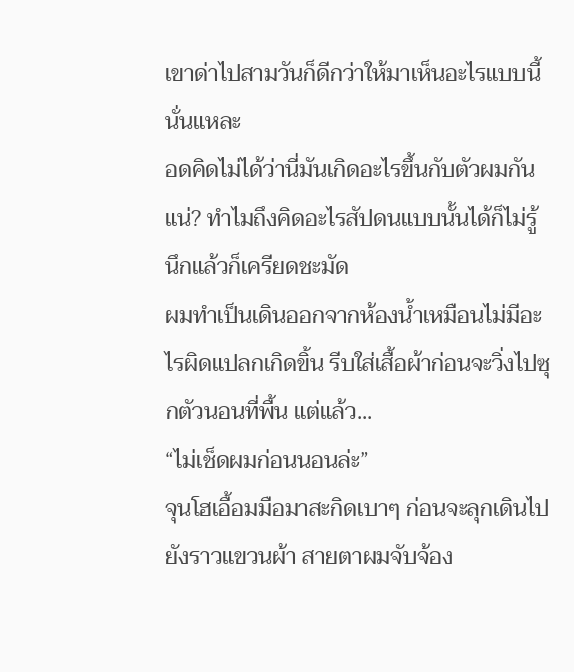เขาด่าไปสามวันก็ดีกว่าให้มาเห็นอะไรแบบนี้นั่นแหละ
อดคิดไม่ได้ว่านี่มันเกิดอะไรขึ้นกับตัวผมกันแน่? ทำไมถึงคิดอะไรสัปดนแบบนั้นได้ก็ไม่รู้ นึกแล้วก็เครียดชะมัด
ผมทำเป็นเดินออกจากห้องน้ำเหมือนไม่มีอะไรผิดแปลกเกิดขิ้น รีบใส่เสื้อผ้าก่อนจะวิ่งไปซุกตัวนอนที่พื้น แต่แล้ว...
“ไม่เช็ดผมก่อนนอนล่ะ”
จุนโฮเอื้อมมือมาสะกิดเบาๆ ก่อนจะลุกเดินไปยังราวแขวนผ้า สายตาผมจับจ้อง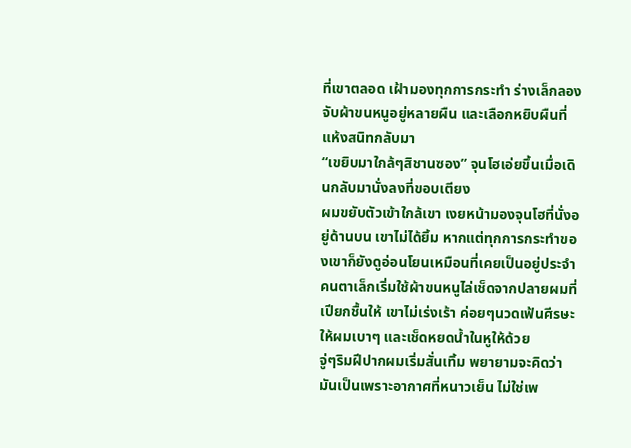ที่เขาตลอด เฝ้ามองทุกการกระทำ ร่างเล็กลองจับผ้าขนหนูอยู่หลายผืน และเลือกหยิบผืนที่แห้งสนิทกลับมา
“เขยิบมาใกล้ๆสิชานซอง” จุนโฮเอ่ยขึ้นเมื่อเดินกลับมานั่งลงที่ขอบเตียง
ผมขยับตัวเข้าใกล้เขา เงยหน้ามองจุนโฮที่นั่งอยู่ด้านบน เขาไม่ได้ยิ้ม หากแต่ทุกการกระทำของเขาก็ยังดูอ่อนโยนเหมือนที่เคยเป็นอยู่ประจำ คนตาเล็กเริ่มใช้ผ้าขนหนูไล่เช็ดจากปลายผมที่เปียกชื้นให้ เขาไม่เร่งเร้า ค่อยๆนวดเฟ้นศีรษะให้ผมเบาๆ และเช็ดหยดน้ำในหูให้ด้วย
จู่ๆริมฝีปากผมเริ่มสั่นเทิ้ม พยายามจะคิดว่ามันเป็นเพราะอากาศที่หนาวเย็น ไม่ใช่เพ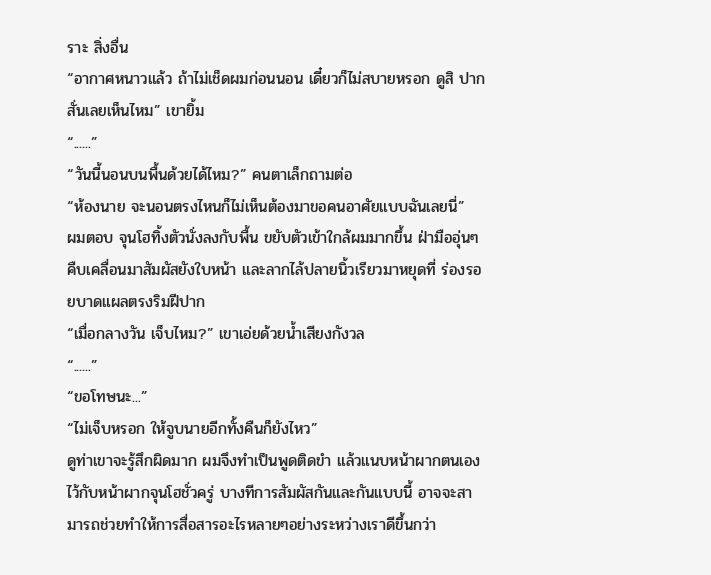ราะ สิ่งอื่น
“อากาศหนาวแล้ว ถ้าไม่เช็ดผมก่อนนอน เดี๋ยวก็ไม่สบายหรอก ดูสิ ปากสั่นเลยเห็นไหม” เขายิ้ม
“......”
“วันนี้นอนบนพื้นด้วยได้ไหม?” คนตาเล็กถามต่อ
“ห้องนาย จะนอนตรงไหนก็ไม่เห็นต้องมาขอคนอาศัยแบบฉันเลยนี่”
ผมตอบ จุนโฮทิ้งตัวนั่งลงกับพื้น ขยับตัวเข้าใกล้ผมมากขึ้น ฝ่ามืออุ่นๆคืบเคลื่อนมาสัมผัสยังใบหน้า และลากไล้ปลายนิ้วเรียวมาหยุดที่ ร่องรอยบาดแผลตรงริมฝีปาก
“เมื่อกลางวัน เจ็บไหม?” เขาเอ่ยด้วยน้ำเสียงกังวล
“......”
“ขอโทษนะ...”
“ไม่เจ็บหรอก ให้จูบนายอีกทั้งคืนก็ยังไหว”
ดูท่าเขาจะรู้สึกผิดมาก ผมจึงทำเป็นพูดติดขำ แล้วแนบหน้าผากตนเองไว้กับหน้าผากจุนโฮชั่วครู่ บางทีการสัมผัสกันและกันแบบนี้ อาจจะสามารถช่วยทำให้การสื่อสารอะไรหลายๆอย่างระหว่างเราดีขึ้นกว่า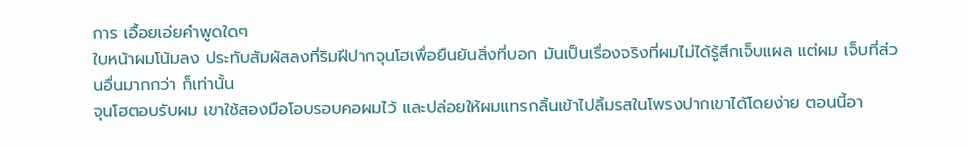การ เอื้อยเอ่ยคำพูดใดๆ
ใบหน้าผมโน้มลง ประทับสัมผัสลงที่ริมฝีปากจุนโฮเพื่อยืนยันสิ่งที่บอก มันเป็นเรื่องจริงที่ผมไม่ได้รู้สึกเจ็บแผล แต่ผม เจ็บที่ส่วนอื่นมากกว่า ก็เท่านั้น
จุนโฮตอบรับผม เขาใช้สองมือโอบรอบคอผมไว้ และปล่อยให้ผมแทรกลิ้นเข้าไปลิ้มรสในโพรงปากเขาได้โดยง่าย ตอนนี้อา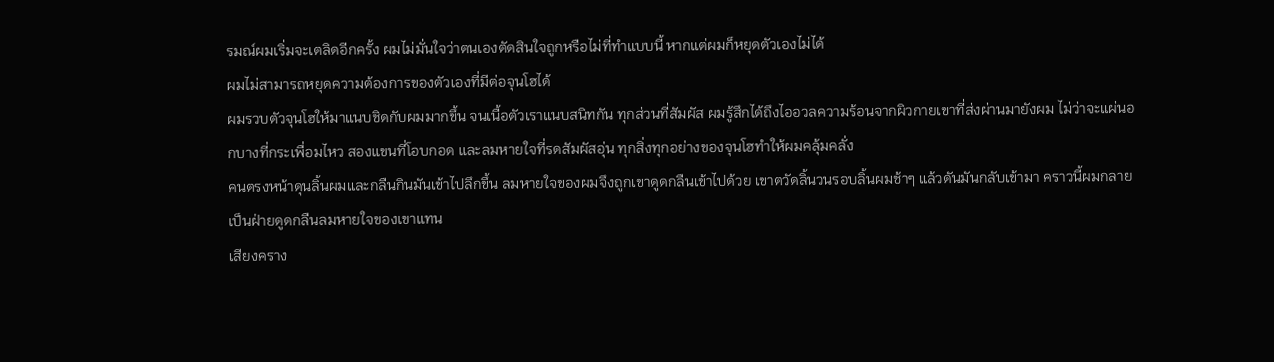รมณ์ผมเริ่มจะเตลิดอีกครั้ง ผมไม่มั่นใจว่าตนเองตัดสินใจถูกหรือไม่ที่ทำแบบนี้ หากแต่ผมก็หยุดตัวเองไม่ได้
ผมไม่สามารถหยุดความต้องการของตัวเองที่มีต่อจุนโฮได้
ผมรวบตัวจุนโฮให้มาแนบชิดกับผมมากขึ้น จนเนื้อตัวเราแนบสนิทกัน ทุกส่วนที่สัมผัส ผมรู้สึกได้ถึงไออวลความร้อนจากผิวกายเขาที่ส่งผ่านมายังผม ไม่ว่าจะแผ่นอกบางที่กระเพื่อมไหว สองแขนที่โอบกอด และลมหายใจที่รดสัมผัสอุ่น ทุกสิ่งทุกอย่างของจุนโฮทำให้ผมคลุ้มคลั่ง
คนตรงหน้าดุนลิ้นผมและกลืนกินมันเข้าไปลึกขึ้น ลมหายใจของผมจึงถูกเขาดูดกลืนเข้าไปด้วย เขาตวัดลิ้นวนรอบลิ้นผมช้าๆ แล้วดันมันกลับเข้ามา คราวนี้ผมกลายเป็นฝ่ายดูดกลืนลมหายใจของเขาแทน
เสียงคราง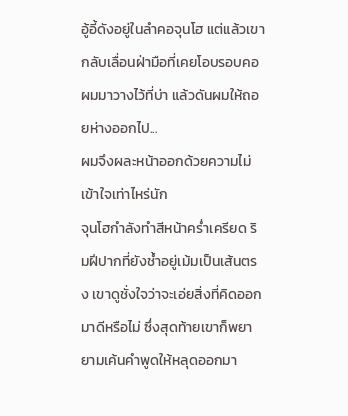อู้อี้ดังอยู่ในลำคอจุนโฮ แต่แล้วเขากลับเลื่อนฝ่ามือที่เคยโอบรอบคอผมมาวางไว้ที่บ่า แล้วดันผมให้ถอยห่างออกไป...
ผมจึงผละหน้าออกด้วยความไม่เข้าใจเท่าไหร่นัก
จุนโฮกำลังทำสีหน้าคร่ำเครียด ริมฝีปากที่ยังช้ำอยู่เม้มเป็นเส้นตรง เขาดูชั่งใจว่าจะเอ่ยสิ่งที่คิดออกมาดีหรือไม่ ซึ่งสุดท้ายเขาก็พยายามเค้นคำพูดให้หลุดออกมา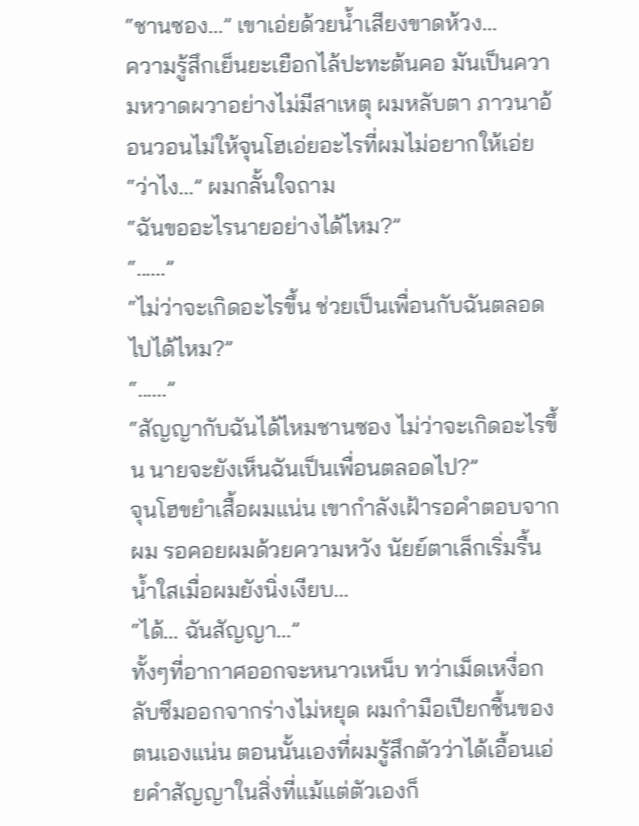“ชานซอง...” เขาเอ่ยด้วยน้ำเสียงขาดห้วง...
ความรู้สึกเย็นยะเยือกไล้ปะทะต้นคอ มันเป็นความหวาดผวาอย่างไม่มีสาเหตุ ผมหลับตา ภาวนาอ้อนวอนไม่ให้จุนโฮเอ่ยอะไรที่ผมไม่อยากให้เอ่ย
“ว่าไง...” ผมกลั้นใจถาม
“ฉันขออะไรนายอย่างได้ไหม?”
“......”
“ไม่ว่าจะเกิดอะไรขึ้น ช่วยเป็นเพื่อนกับฉันตลอดไปได้ไหม?”
“......”
“สัญญากับฉันได้ไหมชานซอง ไม่ว่าจะเกิดอะไรขึ้น นายจะยังเห็นฉันเป็นเพื่อนตลอดไป?”
จุนโฮขยำเสื้อผมแน่น เขากำลังเฝ้ารอคำตอบจากผม รอคอยผมด้วยความหวัง นัยย์ตาเล็กเริ่มรื้นน้ำใสเมื่อผมยังนิ่งเงียบ...
“ได้... ฉันสัญญา...”
ทั้งๆที่อากาศออกจะหนาวเหน็บ ทว่าเม็ดเหงื่อกลับซึมออกจากร่างไม่หยุด ผมกำมือเปียกชื้นของตนเองแน่น ตอนนั้นเองที่ผมรู้สึกตัวว่าได้เอื้อนเอ่ยคำสัญญาในสิ่งที่แม้แต่ตัวเองก็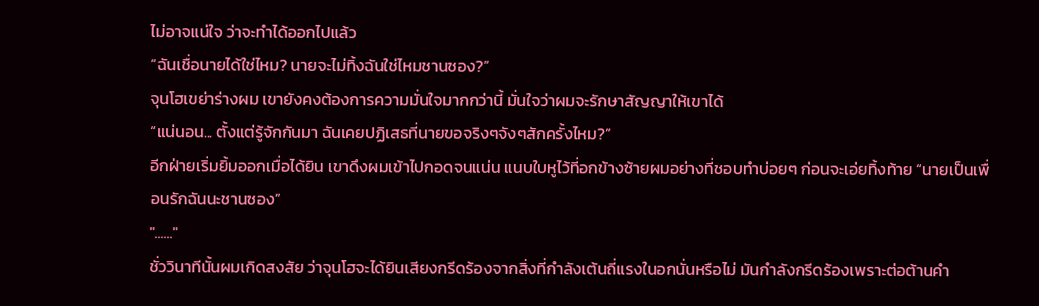ไม่อาจแน่ใจ ว่าจะทำได้ออกไปแล้ว
“ฉันเชื่อนายได้ใช่ไหม? นายจะไม่ทิ้งฉันใช่ไหมชานซอง?”
จุนโฮเขย่าร่างผม เขายังคงต้องการความมั่นใจมากกว่านี้ มั่นใจว่าผมจะรักษาสัญญาให้เขาได้
“แน่นอน... ตั้งแต่รู้จักกันมา ฉันเคยปฏิเสธที่นายขอจริงๆจังๆสักครั้งไหม?”
อีกฝ่ายเริ่มยิ้มออกเมื่อได้ยิน เขาดึงผมเข้าไปกอดจนแน่น แนบใบหูไว้ที่อกข้างซ้ายผมอย่างที่ชอบทำบ่อยๆ ก่อนจะเอ่ยทิ้งท้าย “นายเป็นเพื่อนรักฉันนะชานซอง”
"......"
ชั่ววินาทีนั้นผมเกิดสงสัย ว่าจุนโฮจะได้ยินเสียงกรีดร้องจากสิ่งที่กำลังเต้นถี่แรงในอกนั่นหรือไม่ มันกำลังกรีดร้องเพราะต่อต้านคำ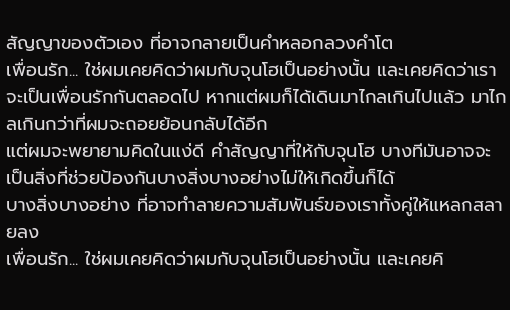สัญญาของตัวเอง ที่อาจกลายเป็นคำหลอกลวงคำโต
เพื่อนรัก... ใช่ผมเคยคิดว่าผมกับจุนโฮเป็นอย่างนั้น และเคยคิดว่าเราจะเป็นเพื่อนรักกันตลอดไป หากแต่ผมก็ได้เดินมาไกลเกินไปแล้ว มาไกลเกินกว่าที่ผมจะถอยย้อนกลับได้อีก
แต่ผมจะพยายามคิดในแง่ดี คำสัญญาที่ให้กับจุนโฮ บางทีมันอาจจะเป็นสิ่งที่ช่วยป้องกันบางสิ่งบางอย่างไม่ให้เกิดขึ้นก็ได้
บางสิ่งบางอย่าง ที่อาจทำลายความสัมพันธ์ของเราทั้งคู่ให้แหลกสลายลง
เพื่อนรัก... ใช่ผมเคยคิดว่าผมกับจุนโฮเป็นอย่างนั้น และเคยคิ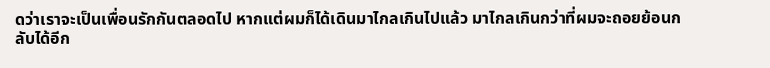ดว่าเราจะเป็นเพื่อนรักกันตลอดไป หากแต่ผมก็ได้เดินมาไกลเกินไปแล้ว มาไกลเกินกว่าที่ผมจะถอยย้อนกลับได้อีก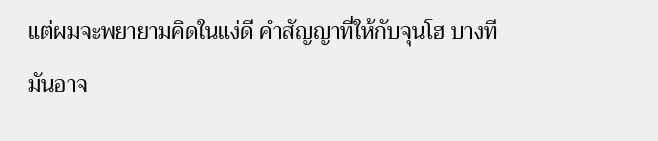แต่ผมจะพยายามคิดในแง่ดี คำสัญญาที่ให้กับจุนโฮ บางทีมันอาจ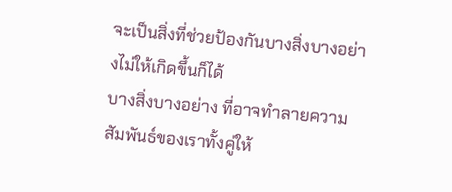จะเป็นสิ่งที่ช่วยป้องกันบางสิ่งบางอย่างไม่ให้เกิดขึ้นก็ได้
บางสิ่งบางอย่าง ที่อาจทำลายความสัมพันธ์ของเราทั้งคู่ให้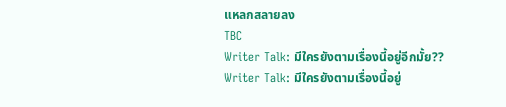แหลกสลายลง
TBC
Writer Talk: มีใครยังตามเรื่องนี้อยู่อีกมั้ย??
Writer Talk: มีใครยังตามเรื่องนี้อยู่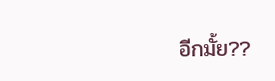อีกมั้ย??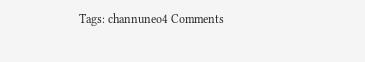Tags: channuneo4 Comments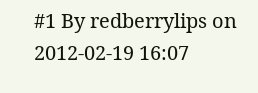#1 By redberrylips on 2012-02-19 16:07